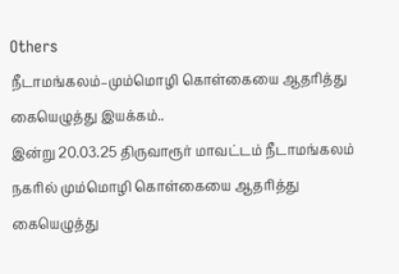Others
நீடாமங்கலம்–மும்மொழி கொள்கையை ஆதரித்து கையெழுத்து இயக்கம்..
இன்று 20.03.25 திருவாரூர் மாவட்டம் நீடாமங்கலம் நகரில் மும்மொழி கொள்கையை ஆதரித்து கையெழுத்து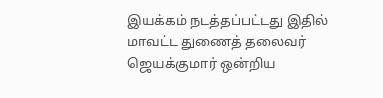இயக்கம் நடத்தப்பட்டது இதில் மாவட்ட துணைத் தலைவர் ஜெயக்குமார் ஒன்றிய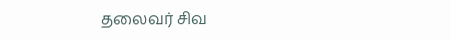தலைவர் சிவ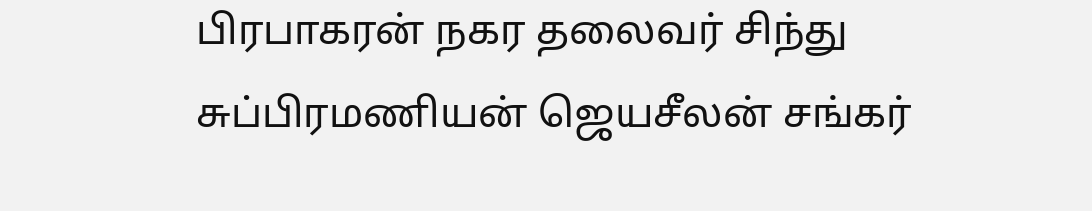பிரபாகரன் நகர தலைவர் சிந்து சுப்பிரமணியன் ஜெயசீலன் சங்கர்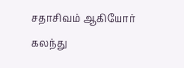சதாசிவம் ஆகியோர் கலந்து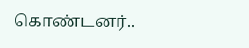கொண்டனர்..